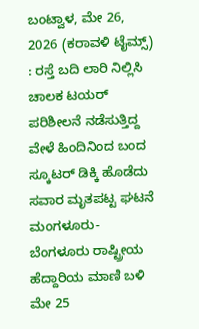ಬಂಟ್ವಾಳ, ಮೇ 26, 2026 (ಕರಾವಳಿ ಟೈಮ್ಸ್) : ರಸ್ತೆ ಬದಿ ಲಾರಿ ನಿಲ್ಲಿಸಿ ಚಾಲಕ ಟಯರ್ ಪರಿಶೀಲನೆ ನಡೆಸುತ್ತಿದ್ದ ವೇಳೆ ಹಿಂದಿನಿಂದ ಬಂದ ಸ್ಕೂಟರ್ ಡಿಕ್ಕಿ ಹೊಡೆದು ಸವಾರ ಮೃತಪಟ್ಟ ಘಟನೆ ಮಂಗಳೂರು-ಬೆಂಗಳೂರು ರಾಷ್ಟ್ರೀಯ ಹೆದ್ದಾರಿಯ ಮಾಣಿ ಬಳಿ ಮೇ 25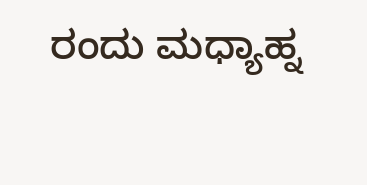ರಂದು ಮಧ್ಯಾಹ್ನ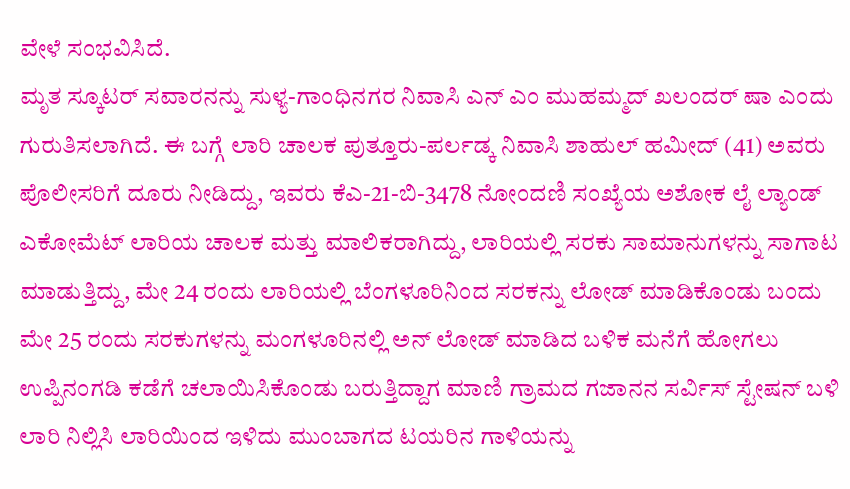ವೇಳೆ ಸಂಭವಿಸಿದೆ.
ಮೃತ ಸ್ಕೂಟರ್ ಸವಾರನನ್ನು ಸುಳ್ಯ-ಗಾಂಧಿನಗರ ನಿವಾಸಿ ಎನ್ ಎಂ ಮುಹಮ್ಮದ್ ಖಲಂದರ್ ಷಾ ಎಂದು ಗುರುತಿಸಲಾಗಿದೆ. ಈ ಬಗ್ಗೆ ಲಾರಿ ಚಾಲಕ ಪುತ್ತೂರು-ಪರ್ಲಡ್ಕ ನಿವಾಸಿ ಶಾಹುಲ್ ಹಮೀದ್ (41) ಅವರು ಪೊಲೀಸರಿಗೆ ದೂರು ನೀಡಿದ್ದು, ಇವರು ಕೆಎ-21-ಬಿ-3478 ನೋಂದಣಿ ಸಂಖ್ಯೆಯ ಅಶೋಕ ಲೈ ಲ್ಯಾಂಡ್ ಎಕೋಮೆಟ್ ಲಾರಿಯ ಚಾಲಕ ಮತ್ತು ಮಾಲಿಕರಾಗಿದ್ದು, ಲಾರಿಯಲ್ಲಿ ಸರಕು ಸಾಮಾನುಗಳನ್ನು ಸಾಗಾಟ ಮಾಡುತ್ತಿದ್ದು, ಮೇ 24 ರಂದು ಲಾರಿಯಲ್ಲಿ ಬೆಂಗಳೂರಿನಿಂದ ಸರಕನ್ನು ಲೋಡ್ ಮಾಡಿಕೊಂಡು ಬಂದು ಮೇ 25 ರಂದು ಸರಕುಗಳನ್ನು ಮಂಗಳೂರಿನಲ್ಲಿ ಅನ್ ಲೋಡ್ ಮಾಡಿದ ಬಳಿಕ ಮನೆಗೆ ಹೋಗಲು ಉಪ್ಪಿನಂಗಡಿ ಕಡೆಗೆ ಚಲಾಯಿಸಿಕೊಂಡು ಬರುತ್ತಿದ್ದಾಗ ಮಾಣಿ ಗ್ರಾಮದ ಗಜಾನನ ಸರ್ವಿಸ್ ಸ್ಟೇಷನ್ ಬಳಿ ಲಾರಿ ನಿಲ್ಲಿಸಿ ಲಾರಿಯಿಂದ ಇಳಿದು ಮುಂಬಾಗದ ಟಯರಿನ ಗಾಳಿಯನ್ನು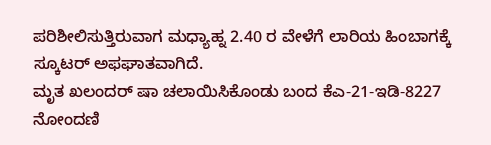ಪರಿಶೀಲಿಸುತ್ತಿರುವಾಗ ಮಧ್ಯಾಹ್ನ 2.40 ರ ವೇಳೆಗೆ ಲಾರಿಯ ಹಿಂಬಾಗಕ್ಕೆ ಸ್ಕೂಟರ್ ಅಫಘಾತವಾಗಿದೆ.
ಮೃತ ಖಲಂದರ್ ಷಾ ಚಲಾಯಿಸಿಕೊಂಡು ಬಂದ ಕೆಎ-21-ಇಡಿ-8227 ನೋಂದಣಿ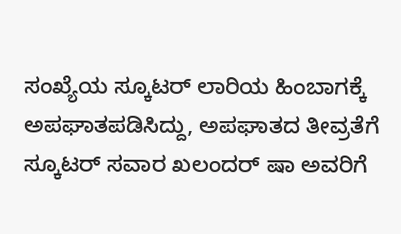ಸಂಖ್ಯೆಯ ಸ್ಕೂಟರ್ ಲಾರಿಯ ಹಿಂಬಾಗಕ್ಕೆ ಅಪಘಾತಪಡಿಸಿದ್ದು, ಅಪಘಾತದ ತೀವ್ರತೆಗೆ ಸ್ಕೂಟರ್ ಸವಾರ ಖಲಂದರ್ ಷಾ ಅವರಿಗೆ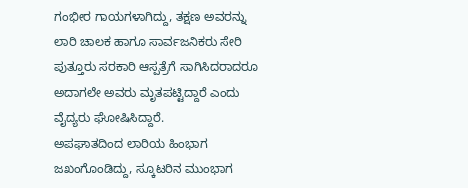ಗಂಭೀರ ಗಾಯಗಳಾಗಿದ್ದು, ತಕ್ಷಣ ಅವರನ್ನು ಲಾರಿ ಚಾಲಕ ಹಾಗೂ ಸಾರ್ವಜನಿಕರು ಸೇರಿ ಪುತ್ತೂರು ಸರಕಾರಿ ಆಸ್ಪತ್ರೆಗೆ ಸಾಗಿಸಿದರಾದರೂ ಅದಾಗಲೇ ಅವರು ಮೃತಪಟ್ಟಿದ್ದಾರೆ ಎಂದು ವೈದ್ಯರು ಘೋಷಿಸಿದ್ದಾರೆ.
ಅಪಘಾತದಿಂದ ಲಾರಿಯ ಹಿಂಭಾಗ ಜಖಂಗೊಂಡಿದ್ದು, ಸ್ಕೂಟರಿನ ಮುಂಭಾಗ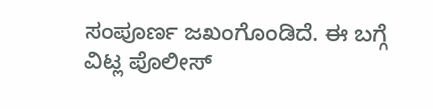ಸಂಪೂರ್ಣ ಜಖಂಗೊಂಡಿದೆ. ಈ ಬಗ್ಗೆ ವಿಟ್ಲ ಪೊಲೀಸ್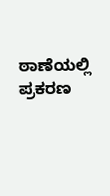ಠಾಣೆಯಲ್ಲಿ ಪ್ರಕರಣ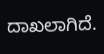ದಾಖಲಾಗಿದೆ.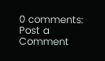0 comments:
Post a Comment